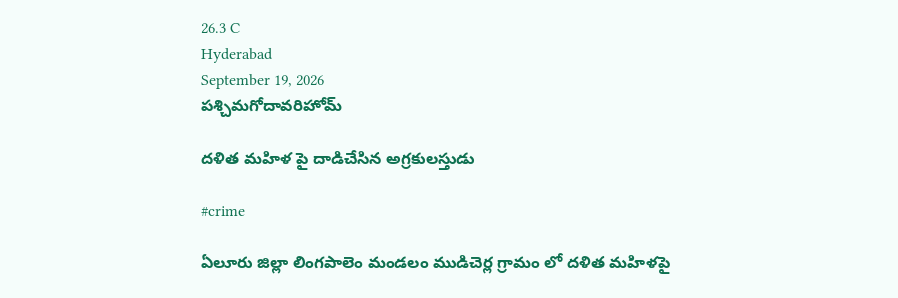26.3 C
Hyderabad
September 19, 2026
పశ్చిమగోదావరిహోమ్

దళిత మహిళ పై దాడిచేసిన అగ్రకులస్తుడు

#crime

ఏలూరు జిల్లా లింగపాలెం మండలం ముడిచెర్ల గ్రామం లో దళిత మహిళపై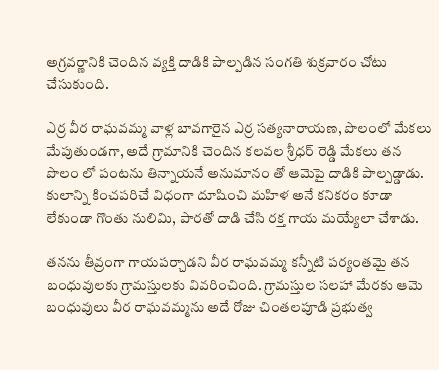అగ్రవర్ణానికి చెందిన వ్యక్తి దాడికి పాల్పడిన సంగతి శుక్రవారం చోటు చేసుకుంది.

ఎర్ర వీర రాఘవమ్మ వాళ్ల బావగారైన ఎర్ర సత్యనారాయణ, పొలంలో మేకలు మేపుతుండగా, అదే గ్రామానికి చెందిన కలవల శ్రీధర్ రెడ్డి మేకలు తన పొలం లో పంటను తిన్నాయనే అనుమానం తో ఆమెపై దాడికి పాల్పడ్డాడు. కులాన్ని కించపరిచే విధంగా దూషించి మహిళ అనే కనికరం కూడా లేకుండా గొంతు నులిమి, పారతో దాడి చేసి రక్త గాయ మయ్యేలా చేశాడు.

తనను తీవ్రంగా గాయపర్చాడని వీర రాఘవమ్మ కన్నీటి పర్యంతమై తన బంధువులకు గ్రామస్తులకు వివరించింది. గ్రామస్తుల సలహా మేరకు ఆమె బంధువులు వీర రాఘవమ్మను అదే రోజు చింతలపూడి ప్రభుత్వ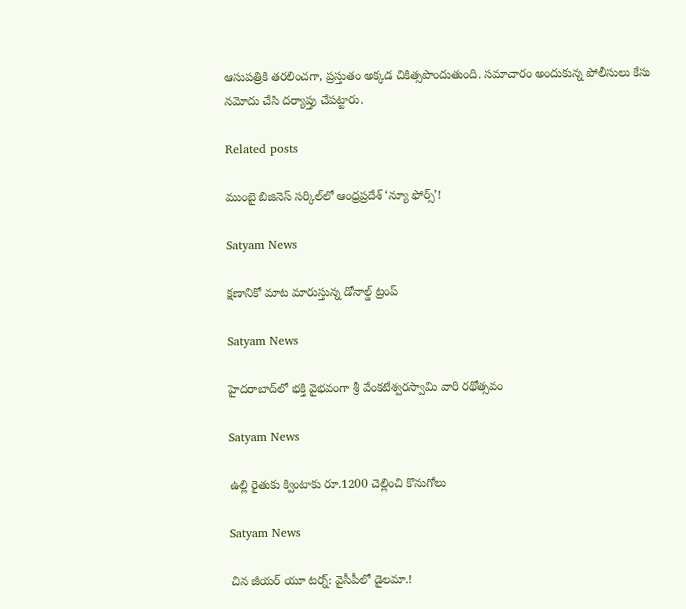ఆసుపత్రికి తరలించగా, ప్రస్తుతం అక్కడ చికిత్సపొందుతుంది. సమాచారం అందుకున్న పోలీసులు కేసు నమోదు చేసి దర్యాప్తు చేపట్టారు.

Related posts

ముంబై బిజినెస్ సర్కిల్‌లో ఆంధ్రప్రదేశ్ ‘న్యూ ఫోర్స్’!

Satyam News

క్షణానికో మాట మారుస్తున్న డోనాల్డ్ ట్రంప్

Satyam News

హైదరాబాద్‌లో భక్తి వైభవంగా శ్రీ వేంకటేశ్వరస్వామి వారి రథోత్సవం

Satyam News

ఉల్లి రైతుకు క్వింటాకు రూ.1200 చెల్లించి కొనుగోలు

Satyam News

చిన జీయర్‌ యూ టర్న్: వైసీపీలో డైలమా.!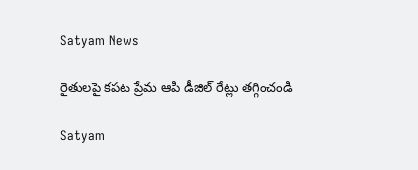Satyam News

రైతులపై కపట ప్రేమ ఆపి డీజిల్ రేట్లు తగ్గించండి

Satyam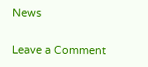News

Leave a Comment